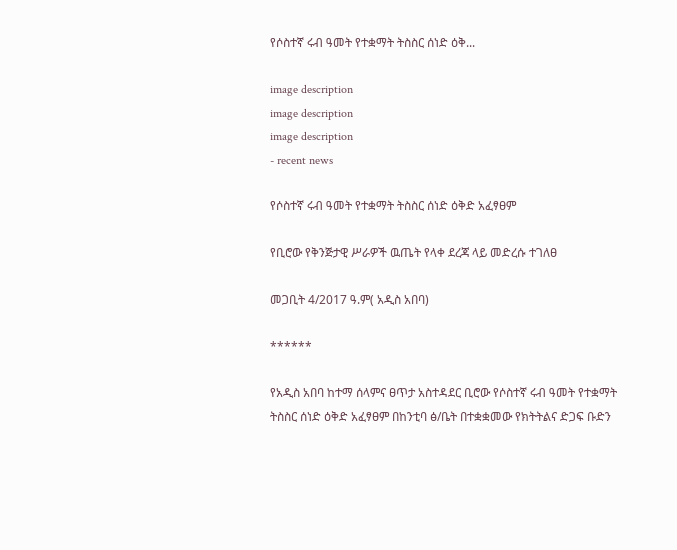የሶስተኛ ሩብ ዓመት የተቋማት ትስስር ሰነድ ዕቅ...

image description
image description
image description
- recent news

የሶስተኛ ሩብ ዓመት የተቋማት ትስስር ሰነድ ዕቅድ አፈፃፀም

የቢሮው የቅንጅታዊ ሥራዎች ዉጤት የላቀ ደረጃ ላይ መድረሱ ተገለፀ

መጋቢት 4/2017 ዓ.ም( አዲስ አበባ)

******

የአዲስ አበባ ከተማ ሰላምና ፀጥታ አስተዳደር ቢሮው የሶስተኛ ሩብ ዓመት የተቋማት ትስስር ሰነድ ዕቅድ አፈፃፀም በከንቲባ ፅ/ቤት በተቋቋመው የክትትልና ድጋፍ ቡድን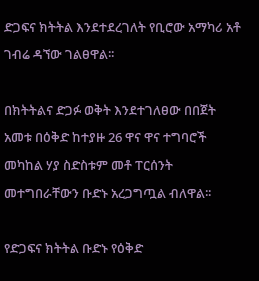ድጋፍና ክትትል እንደተደረገለት የቢሮው አማካሪ አቶ ገብሬ ዳኘው ገልፀዋል፡፡

በክትትልና ድጋፉ ወቅት እንደተገለፀው በበጀት አመቱ በዕቅድ ከተያዙ 26 ዋና ዋና ተግባሮች መካከል ሃያ ስድስቱም መቶ ፐርሰንት መተግበራቸውን ቡድኑ አረጋግጧል ብለዋል፡፡

የድጋፍና ክትትል ቡድኑ የዕቅድ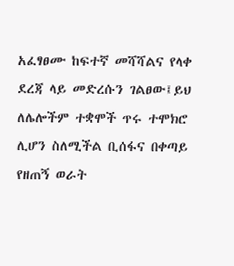አፈፃፀሙ ከፍተኛ መሻሻልና የላቀ ደረጃ ላይ መድረሱን ገልፀው፤ይህ ለሌሎችም ተቋሞች ጥሩ ተሞክሮ ሊሆን ስለሚችል ቢሰፋና በቀጣይ የዘጠኝ ወራት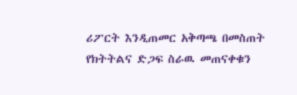ሪፖርት እንዲጠመር አቅጣጫ በመስጠት የክትትልና ድጋፍ ስራዉ መጠናቀቁን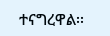ተናግረዋል፡፡